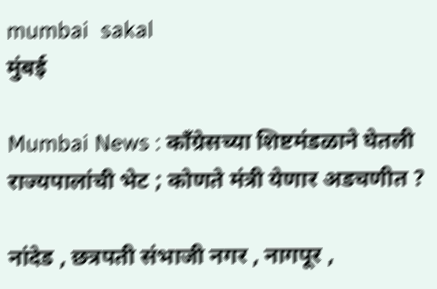mumbai  sakal
मुंबई

Mumbai News : काँग्रेसच्या शिष्टमंडळाने घेतली राज्यपालांची भेट ; कोणते मंत्री येणार अडचणीत ?

नांदेड , छत्रपती संभाजी नगर , नागपूर ,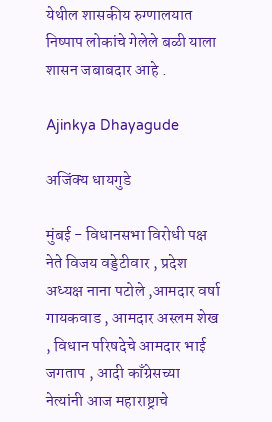येथील शासकीय रुग्णालयात निष्पाप लोकांचे गेलेले बळी याला शासन जबाबदार आहे .

Ajinkya Dhayagude

अजिंक्य धायगुडे

मुंबई - विधानसभा विरोधी पक्ष नेते विजय वड्डेटीवार , प्रदेश अध्यक्ष नाना पटोले ,आमदार वर्षा गायकवाड , आमदार अस्लम शेख , विधान परिषदेचे आमदार भाई जगताप , आदी काँग्रेसच्या नेत्यांनी आज महाराष्ट्राचे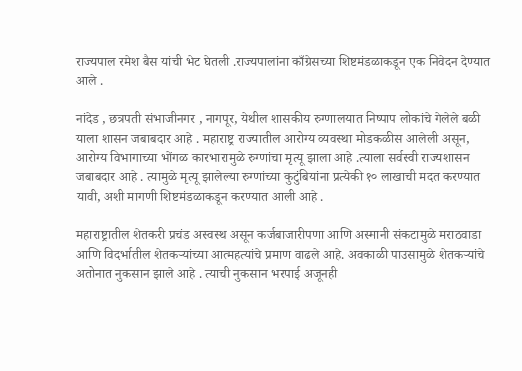राज्यपाल रमेश बैस यांची भेट घेतली .राज्यपालांना काँग्रेसच्या शिष्टमंडळाकडून एक निवेदन देण्यात आले .

नांदेड , छत्रपती संभाजीनगर , नागपूर, येथील शासकीय रुग्णालयात निष्पाप लोकांचे गेलेले बळी याला शासन जबाबदार आहे . महाराष्ट्र राज्यातील आरोग्य व्यवस्था मोडकळीस आलेली असून, आरोग्य विभागाच्या भोंगळ कारभारामुळे रुग्णांचा मृत्यू झाला आहे .त्याला सर्वस्वी राज्यशासन जबाबदार आहे . त्यामुळे मृत्यू झालेल्या रुग्णांच्या कुटुंबियांना प्रत्येकी १० लाखाची मदत करण्यात यावी, अशी मागणी शिष्टमंडळाकडून करण्यात आली आहे .

महाराष्ट्रातील शेतकरी प्रचंड अस्वस्थ असून कर्जबाजारीपणा आणि अस्मानी संकटामुळे मराठवाडा आणि विदर्भातील शेतकऱ्यांच्या आत्महत्यांचे प्रमाण वाढले आहे. अवकाळी पाउसामुळे शेतकऱ्यांचे अतोनात नुकसान झाले आहे . त्याची नुकसान भरपाई अजूनही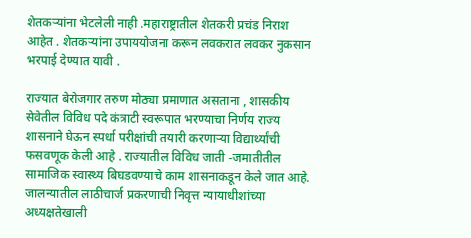शेतकऱ्यांना भेटलेली नाही .महाराष्ट्रातील शेतकरी प्रचंड निराश आहेत . शेतकऱ्यांना उपाययोजना करून लवकरात लवकर नुकसान भरपाई देण्यात यावी .

राज्यात बेरोजगार तरुण मोठ्या प्रमाणात असताना , शासकीय सेवेतील विविध पदे कंत्राटी स्वरूपात भरण्याचा निर्णय राज्य शासनाने घेऊन स्पर्धा परीक्षांची तयारी करणाऱ्या विद्यार्थ्यांची फसवणूक केली आहे . राज्यातील विविध जाती -जमातीतील सामाजिक स्वास्थ्य बिघडवण्याचे काम शासनाकडून केले जात आहे. जालन्यातील लाठीचार्ज प्रकरणाची निवृत्त न्यायाधीशांच्या अध्यक्षतेखाली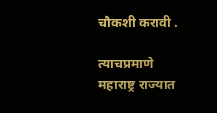चौकशी करावी .

त्याचप्रमाणे महाराष्ट्र राज्यात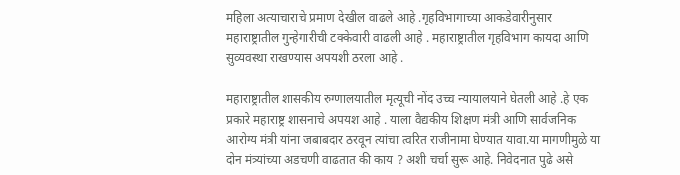महिला अत्याचाराचे प्रमाण देखील वाढले आहे .गृहविभागाच्या आकडेवारीनुसार महाराष्ट्रातील गुन्हेगारीची टक्केवारी वाढली आहे . महाराष्ट्रातील गृहविभाग कायदा आणि सुव्यवस्था राखण्यास अपयशी ठरला आहे .

महाराष्ट्रातील शासकीय रुग्णालयातील मृत्यूची नोंद उच्च न्यायालयाने घेतली आहे .हे एक प्रकारे महाराष्ट्र शासनाचे अपयश आहे . याला वैद्यकीय शिक्षण मंत्री आणि सार्वजनिक आरोग्य मंत्री यांना जबाबदार ठरवून त्यांचा त्वरित राजीनामा घेण्यात यावा.या मागणीमुळे या दोन मंत्र्यांच्या अडचणी वाढतात की काय ? अशी चर्चा सुरू आहे. निवेदनात पुढे असे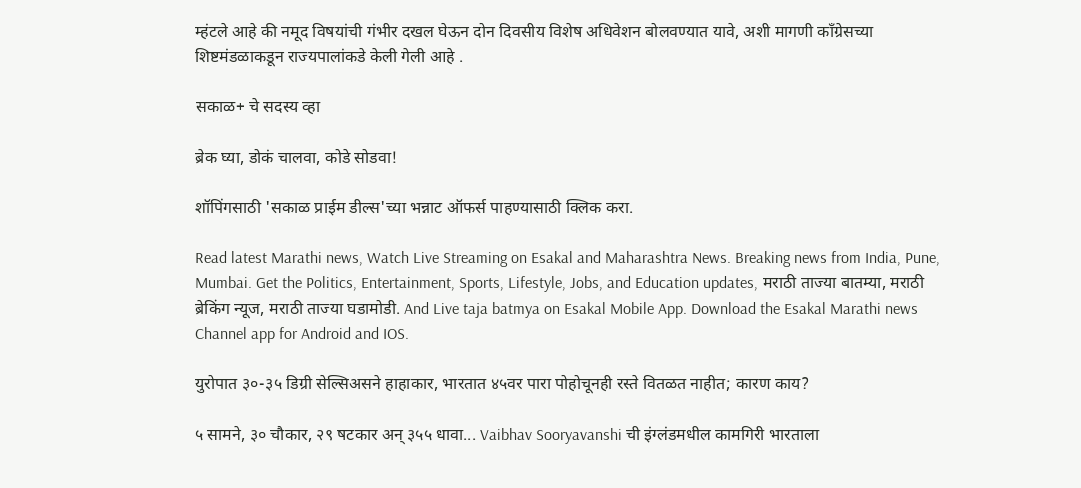म्हंटले आहे की नमूद विषयांची गंभीर दखल घेऊन दोन दिवसीय विशेष अधिवेशन बोलवण्यात यावे, अशी मागणी काँग्रेसच्या शिष्टमंडळाकडून राज्यपालांकडे केली गेली आहे .

सकाळ+ चे सदस्य व्हा

ब्रेक घ्या, डोकं चालवा, कोडे सोडवा!

शॉपिंगसाठी 'सकाळ प्राईम डील्स'च्या भन्नाट ऑफर्स पाहण्यासाठी क्लिक करा.

Read latest Marathi news, Watch Live Streaming on Esakal and Maharashtra News. Breaking news from India, Pune, Mumbai. Get the Politics, Entertainment, Sports, Lifestyle, Jobs, and Education updates, मराठी ताज्या बातम्या, मराठी ब्रेकिंग न्यूज, मराठी ताज्या घडामोडी. And Live taja batmya on Esakal Mobile App. Download the Esakal Marathi news Channel app for Android and IOS.

युरोपात ३०-३५ डिग्री सेल्सिअसने हाहाकार, भारतात ४५वर पारा पोहोचूनही रस्ते वितळत नाहीत; कारण काय?

५ सामने, ३० चौकार, २९ षटकार अन् ३५५ धावा... Vaibhav Sooryavanshi ची इंग्लंडमधील कामगिरी भारताला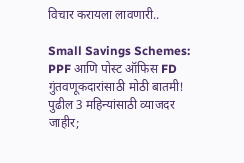विचार करायला लावणारी..

Small Savings Schemes: PPF आणि पोस्ट ऑफिस FD गुंतवणूकदारांसाठी मोठी बातमी! पुढील 3 महिन्यांसाठी व्याजदर जाहीर;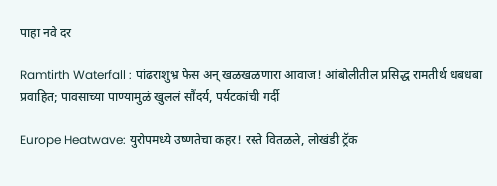पाहा नवे दर

Ramtirth Waterfall : पांढराशुभ्र फेस अन् खळखळणारा आवाज! आंबोलीतील प्रसिद्ध रामतीर्थ धबधबा प्रवाहित; पावसाच्या पाण्यामुळं खुललं सौंदर्य, पर्यटकांची गर्दी

Europe Heatwave: युरोपमध्ये उष्णतेचा कहर! रस्ते वितळले, लोखंडी ट्रॅक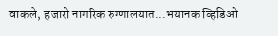वाकले, हजारो नागरिक रुग्णालयात...भयानक व्हिडिओ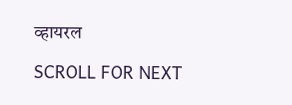व्हायरल

SCROLL FOR NEXT